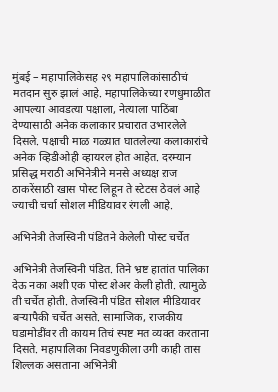मुंबई – महापालिकेसह २९ महापालिकांसाठीचं मतदान सुरु झालं आहे. महापालिकेच्या रणधुमाळीत आपल्या आवडत्या पक्षाला, नेत्याला पाठिंबा देण्यासाठी अनेक कलाकार प्रचारात उभारलेले दिसले. पक्षाची माळ गळ्यात घातलेल्या कलाकारांचे अनेक व्हिडीओही व्हायरल होत आहेत. दरम्यान प्रसिद्ध मराठी अभिनेत्रीने मनसे अध्यक्ष ऱाज ठाकरेंसाठी खास पोस्ट लिहून ते स्टेटस ठेवलं आहे ज्याची चर्चा सोशल मीडियावर रंगली आहे.

अभिनेत्री तेजस्विनी पंडितने केलेली पोस्ट चर्चेत

अभिनेत्री तेजस्विनी पंडित. तिने भ्रष्ट हातांत पालिका देऊ नका अशी एक पोस्ट शेअर केली होती. त्यामुळे ती चर्चेत होती. तेजस्विनी पंडित सोशल मीडियावर बऱ्यापैकी चर्चेत असते. सामाजिक, राजकीय घडामोडींवर ती कायम तिचं स्पष्ट मत व्यक्त करताना दिसते. महापालिका निवडणुकीला उगी काही तास शिल्लक असताना अभिनेत्री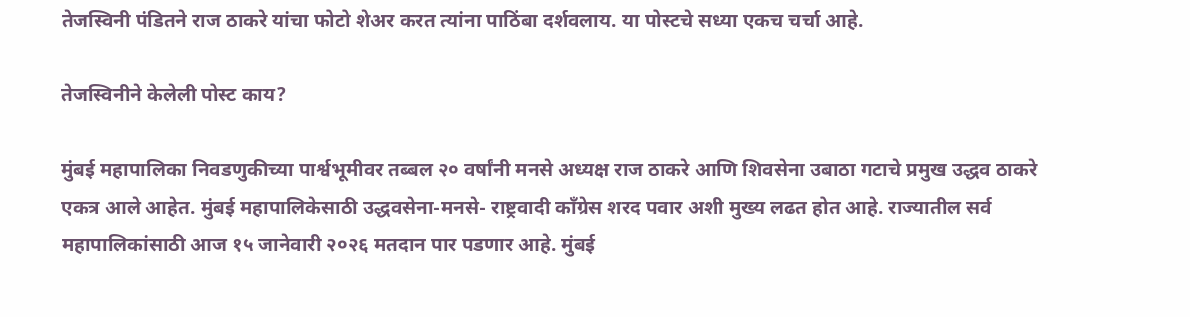तेजस्विनी पंडितने राज ठाकरे यांचा फोटो शेअर करत त्यांना पाठिंबा दर्शवलाय. या पोस्टचे सध्या एकच चर्चा आहे.

तेजस्विनीने केलेली पोस्ट काय?

मुंबई महापालिका निवडणुकीच्या पार्श्वभूमीवर तब्बल २० वर्षांनी मनसे अध्यक्ष राज ठाकरे आणि शिवसेना उबाठा गटाचे प्रमुख उद्धव ठाकरे एकत्र आले आहेत. मुंबई महापालिकेसाठी उद्धवसेना-मनसे- राष्ट्रवादी काँग्रेस शरद पवार अशी मुख्य लढत होत आहे. राज्यातील सर्व महापालिकांसाठी आज १५ जानेवारी २०२६ मतदान पार पडणार आहे. मुंबई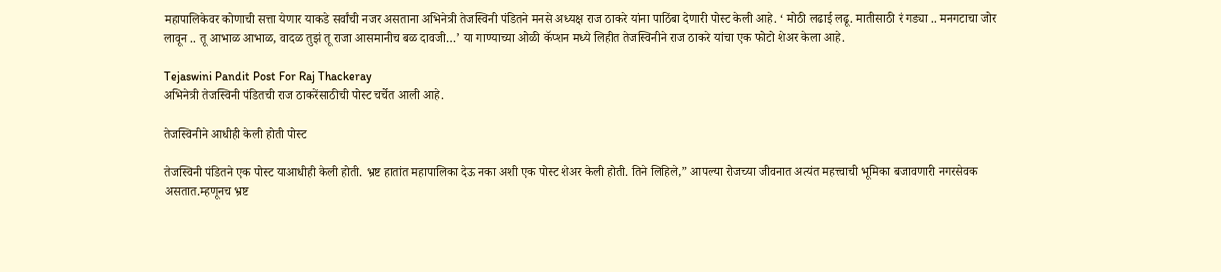महापालिकेवर कोणाची सत्ता येणार याकडे सर्वांची नजर असताना अभिनेत्री तेजस्विनी पंडितने मनसे अध्यक्ष राज ठाकरे यांना पाठिंबा देणारी पोस्ट केली आहे. ‘ मोठी लढाई लढू. मातीसाठी रं गड्या .. मनगटाचा जोर लावून .. तू आभाळ आभाळ, वादळ तुझं तू राजा आसमानीच बळ दावजी…’ या गाण्याच्या ओळी कॅप्शन मध्ये लिहीत तेजस्विनीने राज ठाकरे यांचा एक फोटो शेअर केला आहे.

Tejaswini Pandit Post For Raj Thackeray
अभिनेत्री तेजस्विनी पंडितची राज ठाकरेंसाठीची पोस्ट चर्चेत आली आहे.

तेजस्विनीने आधीही केली होती पोस्ट

तेजस्विनी पंडितने एक पोस्ट याआधीही केली होती. भ्रष्ट हातांत महापालिका देऊ नका अशी एक पोस्ट शेअर केली होती. तिने लिहिले,” आपल्या रोजच्या जीवनात अत्यंत महत्त्वाची भूमिका बजावणारी नगरसेवक असतात.म्हणूनच भ्रष्ट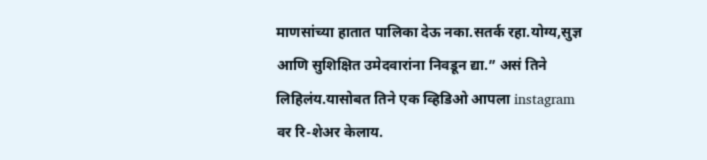माणसांच्या हातात पालिका देऊ नका.सतर्क रहा.योग्य,सुज्ञ आणि सुशिक्षित उमेदवारांना निवडून द्या.” असं तिने लिहिलंय.यासोबत तिने एक व्हिडिओ आपला instagram वर रि-शेअर केलाय.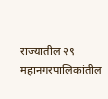राज्यातील २९ महानगरपालिकांतील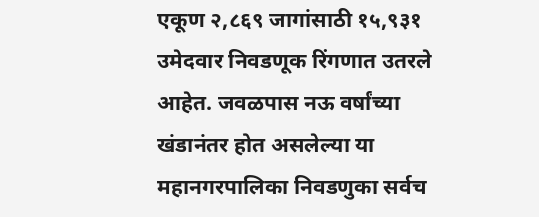एकूण २,८६९ जागांसाठी १५,९३१ उमेदवार निवडणूक रिंगणात उतरले आहेत. जवळपास नऊ वर्षांच्या खंडानंतर होत असलेल्या या महानगरपालिका निवडणुका सर्वच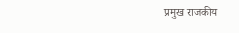प्रमुख राजकीय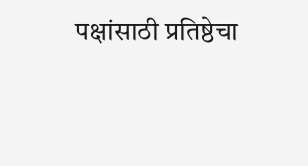पक्षांसाठी प्रतिष्ठेचा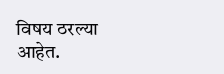विषय ठरल्या आहेत.